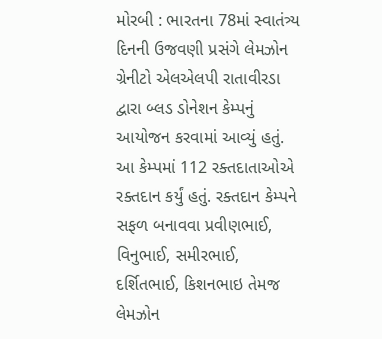મોરબી : ભારતના 78માં સ્વાતંત્ર્ય દિનની ઉજવણી પ્રસંગે લેમઝોન ગ્રેનીટો એલએલપી રાતાવીરડા દ્વારા બ્લડ ડોનેશન કેમ્પનું આયોજન કરવામાં આવ્યું હતું. આ કેમ્પમાં 112 રક્તદાતાઓએ રક્તદાન કર્યું હતું. રક્તદાન કેમ્પને સફળ બનાવવા પ્રવીણભાઈ, વિનુભાઈ, સમીરભાઈ, દર્શિતભાઈ, કિશનભાઇ તેમજ લેમઝોન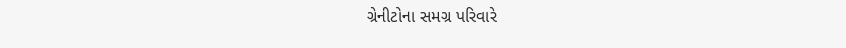ગ્રેનીટોના સમગ્ર પરિવારે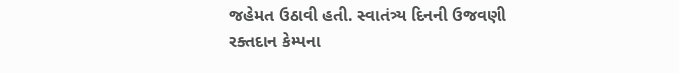જહેમત ઉઠાવી હતી. સ્વાતંત્ર્ય દિનની ઉજવણી રક્તદાન કેમ્પના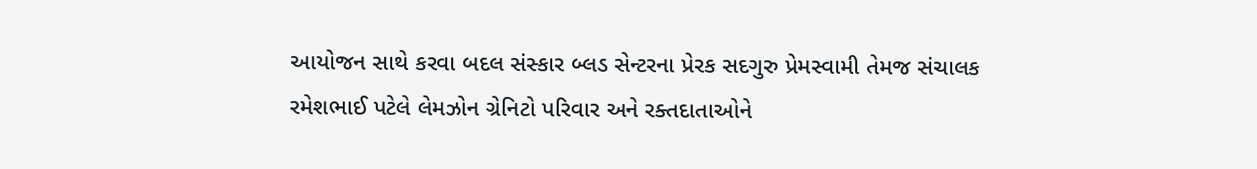આયોજન સાથે કરવા બદલ સંસ્કાર બ્લડ સેન્ટરના પ્રેરક સદગુરુ પ્રેમસ્વામી તેમજ સંચાલક રમેશભાઈ પટેલે લેમઝોન ગ્રેનિટો પરિવાર અને રક્તદાતાઓને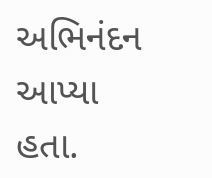અભિનંદન આપ્યા હતા.